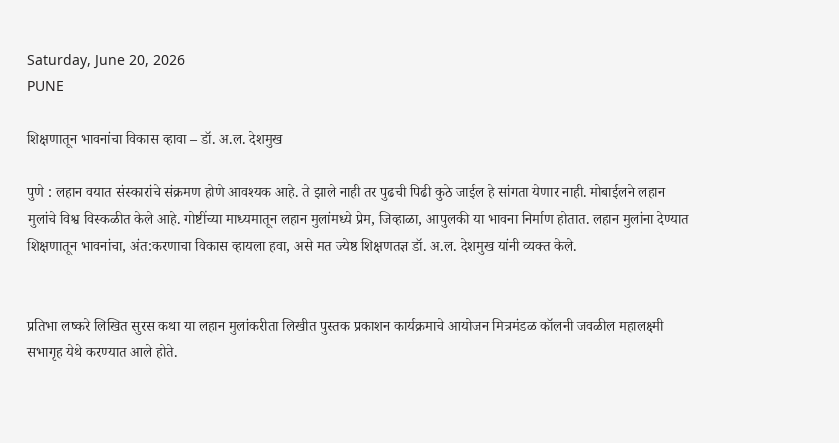Saturday, June 20, 2026
PUNE

शिक्षणातून भावनांचा विकास व्हावा – डॉ. अ.ल. देशमुख

पुणे : लहान वयात संस्कारांचे संक्रमण होणे आवश्यक आहे. ते झाले नाही तर पुढची पिढी कुठे जाईल हे सांगता येणार नाही. मोबाईलने लहान मुलांचे विश्व विस्कळीत केले आहे. गोष्टींच्या माध्यमातून लहान मुलांमध्ये प्रेम, जिव्हाळा, आपुलकी या भावना निर्माण होतात. लहान मुलांना देण्यात शिक्षणातून भावनांचा, अंत:करणाचा विकास व्हायला हवा, असे मत ज्येष्ठ शिक्षणतज्ञ डॉ. अ.ल. देशमुख यांनी व्यक्त केले.


प्रतिभा लष्करे लिखित सुरस कथा या लहान मुलांकरीता लिखीत पुस्तक प्रकाशन कार्यक्रमाचे आयोजन मित्रमंडळ कॉलनी जवळील महालक्ष्मी सभागृह येथे करण्यात आले होते.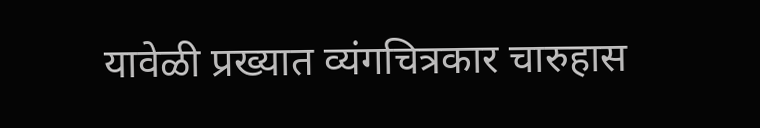यावेळी प्रख्यात व्यंगचित्रकार चारुहास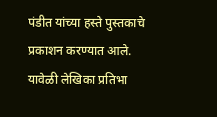पंडीत यांच्या हस्ते पुस्तकाचे प्रकाशन करण्यात आले. यावेळी लेखिका प्रतिभा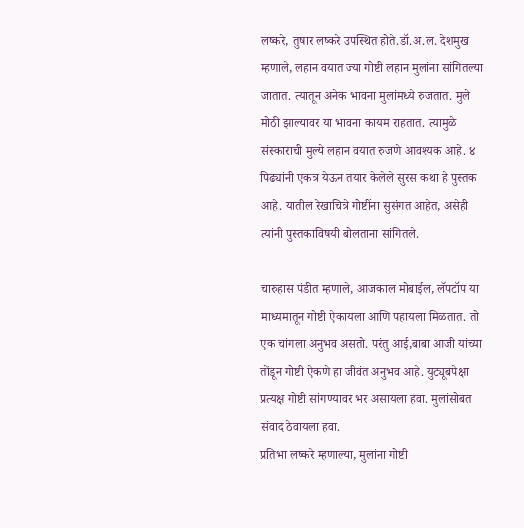लष्करे, तुषार लष्करे उपस्थित होते.डॉ.अ.ल. देशमुख म्हणाले, लहान वयात ज्या गोष्टी लहान मुलांना सांगितल्या जातात. त्यातून अनेक भावना मुलांमध्ये रुजतात. मुले मोठी झाल्यावर या भावना कायम राहतात. त्यामुळे संस्काराची मुल्ये लहान वयात रुजणे आवश्यक आहे. ४ पिढ्यांनी एकत्र येऊन तयार केलेले सुरस कथा हे पुस्तक आहे. यातील रेखाचित्रे गोष्टींना सुसंगत आहेत, असेही त्यांनी पुस्तकाविषयी बोलताना सांगितले.

चारुहास पंडीत म्हणाले, आजकाल मोबाईल, लॅपटॉप या माध्यमातून गोष्टी ऐकायला आणि पहायला मिळतात. तो एक चांगला अनुभव असतो. परंतु आई,बाबा आजी यांच्या तोंडून गोष्टी ऐकणे हा जीवंत अनुभव आहे. युट्यूबपेक्षा प्रत्यक्ष गोष्टी सांगण्यावर भर असायला हवा. मुलांसोबत संवाद ठेवायला हवा.
प्रतिभा लष्करे म्हणाल्या, मुलांना गोष्टी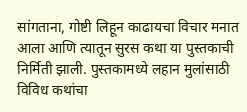सांगताना, गोष्टी लिहून काढायचा विचार मनात आला आणि त्यातून सुरस कथा या पुस्तकाची निर्मिती झाली. पुस्तकामध्ये लहान मुलांसाठी विविध कथांचा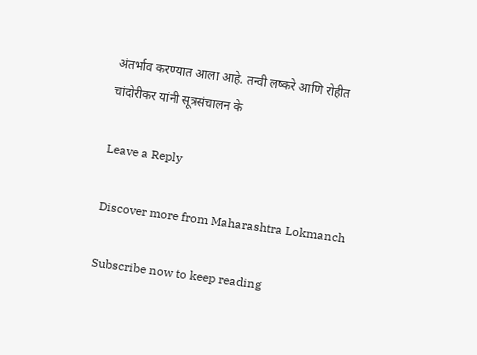अंतर्भाव करण्यात आला आहे. तन्वी लष्करे आणि रोहीत चांदोरीकर यांनी सूत्रसंचालन के

Leave a Reply

Discover more from Maharashtra Lokmanch

Subscribe now to keep reading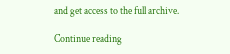and get access to the full archive.

Continue reading